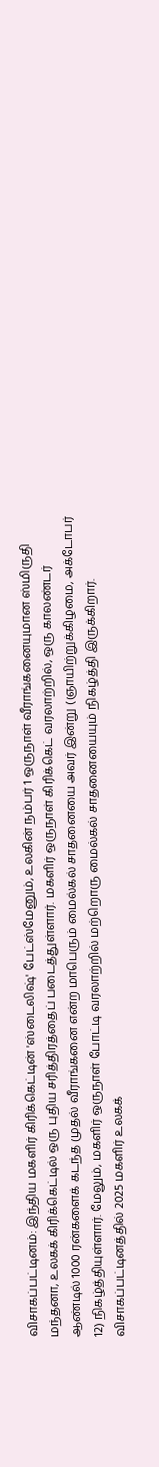விசாகப்பட்டினம்: இந்திய மகளிர் கிரிக்கெட்டின் 'ஸ்டைலிஷ்' பேட்ஸ்மேனும், உலகின் நம்பர் 1 ஒருநாள் வீராங்கனையுமான ஸ்மிருதி மந்தனா, உலகக் கிரிக்கெட்டில் ஒரு புதிய சரித்திரத்தைப் படைத்துள்ளார். மகளிர் ஒருநாள் கிரிக்கெட் வரலாற்றில், ஒரு காலண்டர் ஆண்டில் 1000 ரன்களைக் கடந்த முதல் வீராங்கனை என்ற மாபெரும் மைல்கல் சாதனையை அவர் இன்று (ஞாயிற்றுக்கிழமை, அக்டோபர் 12) நிகழ்த்தியுள்ளார். மேலும், மகளிர் ஒருநாள் போட்டி வரலாற்றில் மற்றொரு மைல்கல் சாதனையையும் நிகழ்த்தி இருக்கிறார்.
விசாகப்பட்டினத்தில் 2025 மகளிர் உலகக்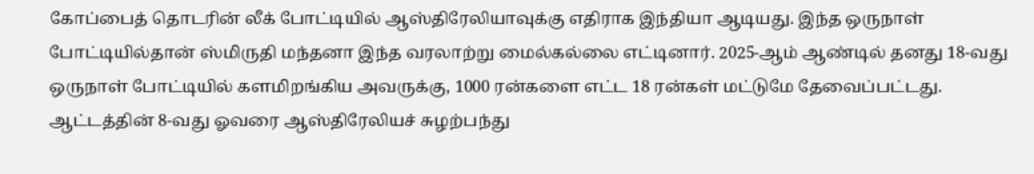கோப்பைத் தொடரின் லீக் போட்டியில் ஆஸ்திரேலியாவுக்கு எதிராக இந்தியா ஆடியது. இந்த ஒருநாள் போட்டியில்தான் ஸ்மிருதி மந்தனா இந்த வரலாற்று மைல்கல்லை எட்டினார். 2025-ஆம் ஆண்டில் தனது 18-வது ஒருநாள் போட்டியில் களமிறங்கிய அவருக்கு, 1000 ரன்களை எட்ட 18 ரன்கள் மட்டுமே தேவைப்பட்டது.
ஆட்டத்தின் 8-வது ஓவரை ஆஸ்திரேலியச் சுழற்பந்து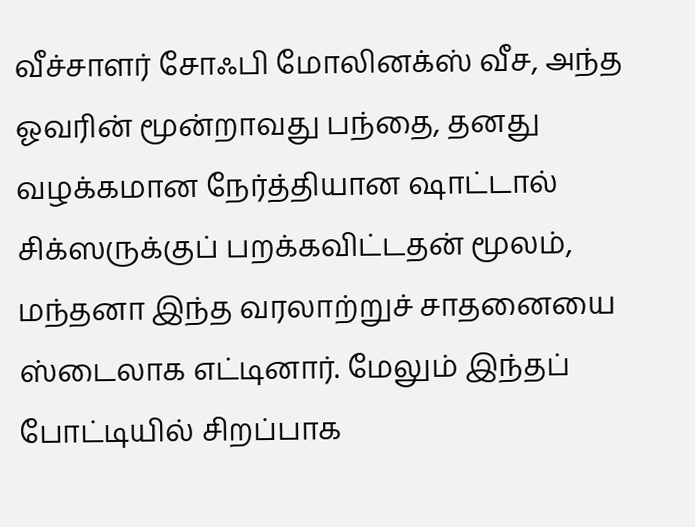வீச்சாளர் சோஃபி மோலினக்ஸ் வீச, அந்த ஓவரின் மூன்றாவது பந்தை, தனது வழக்கமான நேர்த்தியான ஷாட்டால் சிக்ஸருக்குப் பறக்கவிட்டதன் மூலம், மந்தனா இந்த வரலாற்றுச் சாதனையை ஸ்டைலாக எட்டினார். மேலும் இந்தப் போட்டியில் சிறப்பாக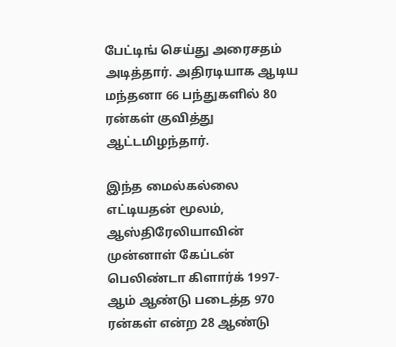பேட்டிங் செய்து அரைசதம் அடித்தார். அதிரடியாக ஆடிய மந்தனா 66 பந்துகளில் 80 ரன்கள் குவித்து ஆட்டமிழந்தார்.

இந்த மைல்கல்லை எட்டியதன் மூலம், ஆஸ்திரேலியாவின் முன்னாள் கேப்டன் பெலிண்டா கிளார்க் 1997-ஆம் ஆண்டு படைத்த 970 ரன்கள் என்ற 28 ஆண்டு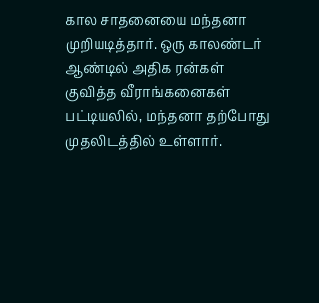கால சாதனையை மந்தனா முறியடித்தார். ஒரு காலண்டர் ஆண்டில் அதிக ரன்கள் குவித்த வீராங்கனைகள் பட்டியலில், மந்தனா தற்போது முதலிடத்தில் உள்ளார்.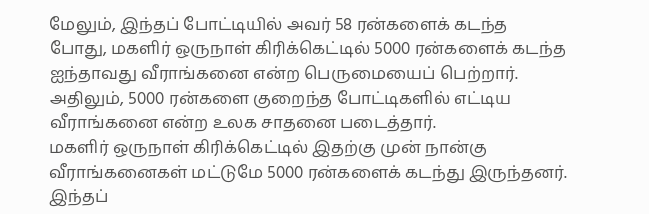மேலும், இந்தப் போட்டியில் அவர் 58 ரன்களைக் கடந்த போது, மகளிர் ஒருநாள் கிரிக்கெட்டில் 5000 ரன்களைக் கடந்த ஐந்தாவது வீராங்கனை என்ற பெருமையைப் பெற்றார். அதிலும், 5000 ரன்களை குறைந்த போட்டிகளில் எட்டிய வீராங்கனை என்ற உலக சாதனை படைத்தார்.
மகளிர் ஒருநாள் கிரிக்கெட்டில் இதற்கு முன் நான்கு வீராங்கனைகள் மட்டுமே 5000 ரன்களைக் கடந்து இருந்தனர். இந்தப்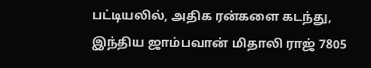பட்டியலில், அதிக ரன்களை கடந்து, இந்திய ஜாம்பவான் மிதாலி ராஜ் 7805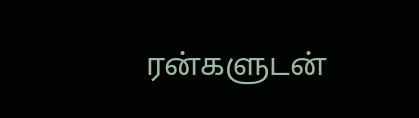ரன்களுடன்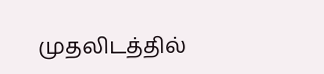முதலிடத்தில்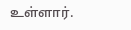உள்ளார்.